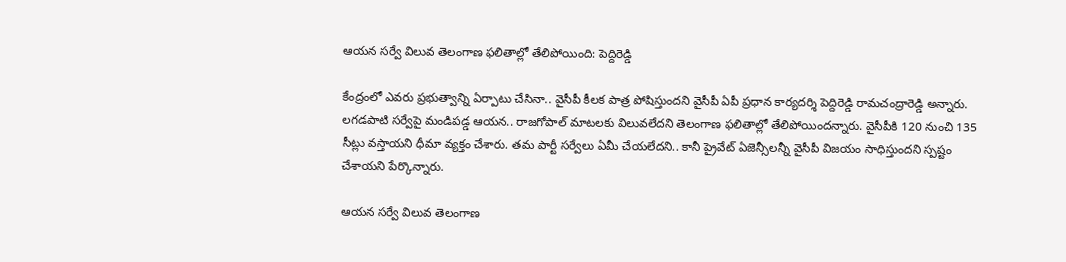ఆయన సర్వే విలువ తెలంగాణ ఫలితాల్లో తేలిపోయింది: పెద్దిరెడ్డి

కేంద్రంలో ఎవరు ప్రభుత్వాన్ని ఏర్పాటు చేసినా.. వైసీపీ కీలక పాత్ర పోషిస్తుందని వైసీపీ ఏపీ ప్రధాన కార్యదర్శి పెద్దిరెడ్డి రామచంద్రారెడ్డి అన్నారు. లగడపాటి సర్వేపై మండిపడ్డ ఆయన.. రాజగోపాల్ మాటలకు విలువలేదని తెలంగాణ ఫలితాల్లో తేలిపోయిందన్నారు. వైసీపీకి 120 నుంచి 135 సీట్లు వస్తాయని ధీమా వ్యక్తం చేశారు. తమ పార్టీ సర్వేలు ఏమీ చేయలేదని.. కానీ ప్రైవేట్ ఏజెన్సీలన్నీ వైసీపీ విజయం సాధిస్తుందని స్పష్టం చేశాయని పేర్కొన్నారు.

ఆయన సర్వే విలువ తెలంగాణ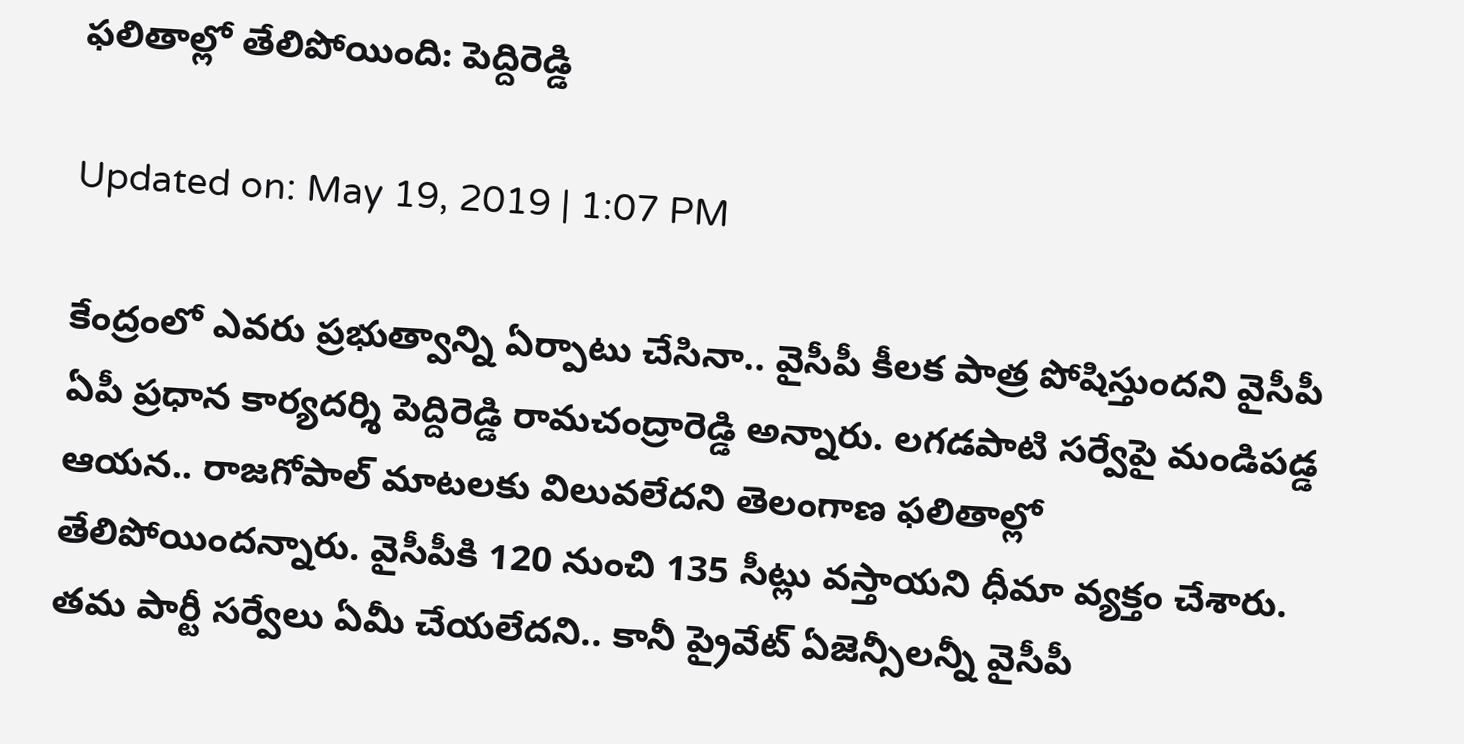ఫలితాల్లో తేలిపోయింది: పెద్దిరెడ్డి

Updated on: May 19, 2019 | 1:07 PM

కేంద్రంలో ఎవరు ప్రభుత్వాన్ని ఏర్పాటు చేసినా.. వైసీపీ కీలక పాత్ర పోషిస్తుందని వైసీపీ ఏపీ ప్రధాన కార్యదర్శి పెద్దిరెడ్డి రామచంద్రారెడ్డి అన్నారు. లగడపాటి సర్వేపై మండిపడ్డ ఆయన.. రాజగోపాల్ మాటలకు విలువలేదని తెలంగాణ ఫలితాల్లో తేలిపోయిందన్నారు. వైసీపీకి 120 నుంచి 135 సీట్లు వస్తాయని ధీమా వ్యక్తం చేశారు. తమ పార్టీ సర్వేలు ఏమీ చేయలేదని.. కానీ ప్రైవేట్ ఏజెన్సీలన్నీ వైసీపీ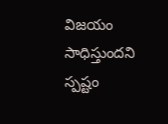విజయం సాధిస్తుందని స్పష్టం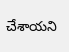చేశాయని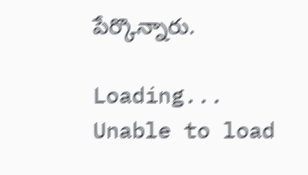పేర్కొన్నారు.

Loading...
Unable to load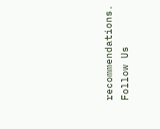recommendations.
Follow Us